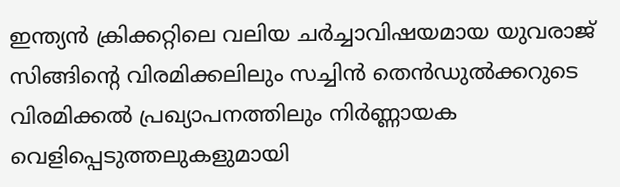ഇന്ത്യൻ ക്രിക്കറ്റിലെ വലിയ ചർച്ചാവിഷയമായ യുവരാജ് സിങ്ങിന്റെ വിരമിക്കലിലും സച്ചിൻ തെൻഡുൽക്കറുടെ വിരമിക്കൽ പ്രഖ്യാപനത്തിലും നിർണ്ണായക വെളിപ്പെടുത്തലുകളുമായി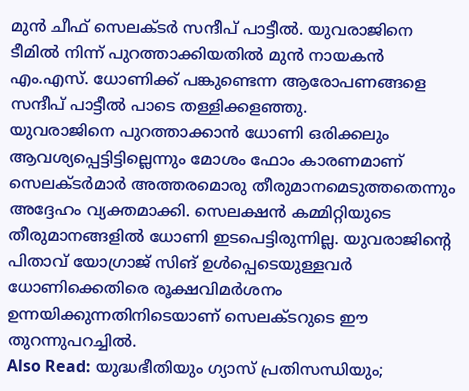മുൻ ചീഫ് സെലക്ടർ സന്ദീപ് പാട്ടീൽ. യുവരാജിനെ ടീമിൽ നിന്ന് പുറത്താക്കിയതിൽ മുൻ നായകൻ എം.എസ്. ധോണിക്ക് പങ്കുണ്ടെന്ന ആരോപണങ്ങളെ സന്ദീപ് പാട്ടീൽ പാടെ തള്ളിക്കളഞ്ഞു.
യുവരാജിനെ പുറത്താക്കാൻ ധോണി ഒരിക്കലും ആവശ്യപ്പെട്ടിട്ടില്ലെന്നും മോശം ഫോം കാരണമാണ് സെലക്ടർമാർ അത്തരമൊരു തീരുമാനമെടുത്തതെന്നും അദ്ദേഹം വ്യക്തമാക്കി. സെലക്ഷൻ കമ്മിറ്റിയുടെ തീരുമാനങ്ങളിൽ ധോണി ഇടപെട്ടിരുന്നില്ല. യുവരാജിന്റെ പിതാവ് യോഗ്രാജ് സിങ് ഉൾപ്പെടെയുള്ളവർ ധോണിക്കെതിരെ രൂക്ഷവിമർശനം ഉന്നയിക്കുന്നതിനിടെയാണ് സെലക്ടറുടെ ഈ തുറന്നുപറച്ചിൽ.
Also Read: യുദ്ധഭീതിയും ഗ്യാസ് പ്രതിസന്ധിയും;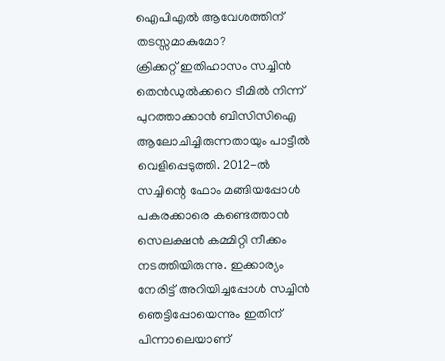ഐപിഎൽ ആവേശത്തിന് തടസ്സമാകുമോ?
ക്രിക്കറ്റ് ഇതിഹാസം സച്ചിൻ തെൻഡുൽക്കറെ ടീമിൽ നിന്ന് പുറത്താക്കാൻ ബിസിസിഐ ആലോചിച്ചിരുന്നതായും പാട്ടീൽ വെളിപ്പെടുത്തി. 2012-ൽ സച്ചിന്റെ ഫോം മങ്ങിയപ്പോൾ പകരക്കാരെ കണ്ടെത്താൻ സെലക്ഷൻ കമ്മിറ്റി നീക്കം നടത്തിയിരുന്നു. ഇക്കാര്യം നേരിട്ട് അറിയിച്ചപ്പോൾ സച്ചിൻ ഞെട്ടിപ്പോയെന്നും ഇതിന് പിന്നാലെയാണ്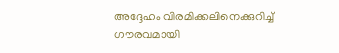അദ്ദേഹം വിരമിക്കലിനെക്കുറിച്ച് ഗൗരവമായി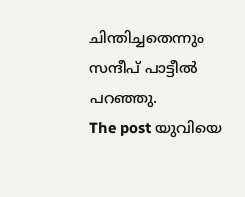ചിന്തിച്ചതെന്നും സന്ദീപ് പാട്ടീൽ പറഞ്ഞു.
The post യുവിയെ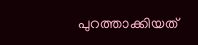പുറത്താക്കിയത്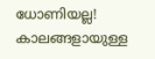ധോണിയല്ല! കാലങ്ങളായുള്ള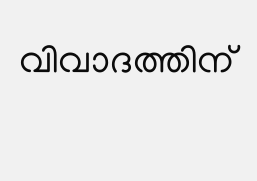വിവാദത്തിന്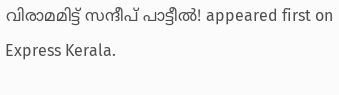വിരാമമിട്ട് സന്ദീപ് പാട്ടീൽ! appeared first on Express Kerala.